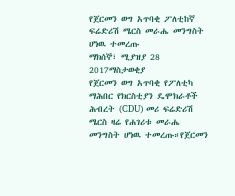የጀርመን ወግ አጥባቂ ፖለቲከኛ ፍሬድሪሽ ሜርስ መራሔ መንግስት ሆነዉ ተመረጡ
ማክሰኞ፣ ሚያዝያ 28 2017ማስታወቂያ
የጀርመን ወግ አጥባቂ የፖለቲካ ማሕበር የክርስቲያን ዴሞክራቶች ሕብረት (CDU) መሪ ፍሬድሪሽ ሜርስ ዛሬ የሐገሪቱ መራሔ መንግስት ሆነዉ ተመረጡ።የጀርመን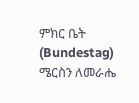ምክር ቤት (Bundestag) ሜርስን ለመራሔ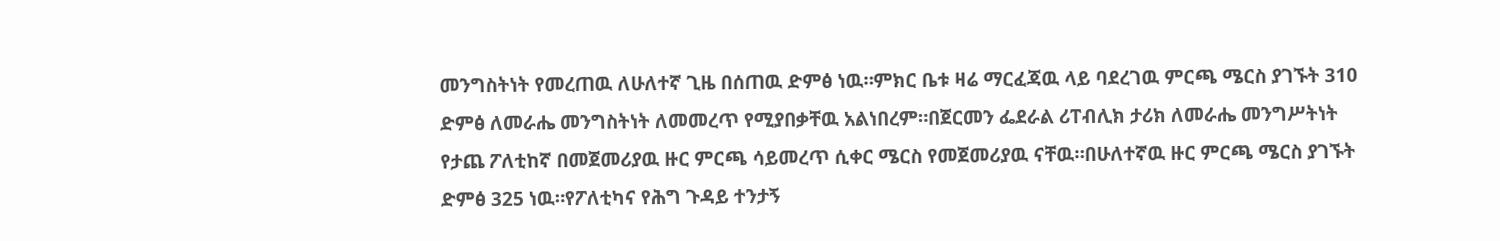መንግስትነት የመረጠዉ ለሁለተኛ ጊዜ በሰጠዉ ድምፅ ነዉ።ምክር ቤቱ ዛሬ ማርፈጃዉ ላይ ባደረገዉ ምርጫ ሜርስ ያገኙት 310 ድምፅ ለመራሔ መንግስትነት ለመመረጥ የሚያበቃቸዉ አልነበረም።በጀርመን ፌደራል ሪፐብሊክ ታሪክ ለመራሔ መንግሥትነት የታጨ ፖለቲከኛ በመጀመሪያዉ ዙር ምርጫ ሳይመረጥ ሲቀር ሜርስ የመጀመሪያዉ ናቸዉ።በሁለተኛዉ ዙር ምርጫ ሜርስ ያገኙት ድምፅ 325 ነዉ።የፖለቲካና የሕግ ጉዳይ ተንታኝ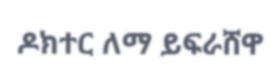ዶክተር ለማ ይፍራሸዋ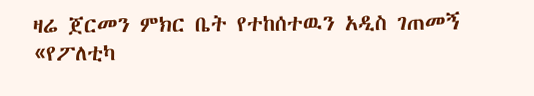ዛሬ ጀርመን ምክር ቤት የተከሰተዉን አዲስ ገጠመኝ «የፖለቲካ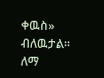ቀዉስ» ብለዉታል።
ለማ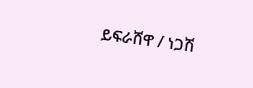ይፍራሸዋ / ነጋሽ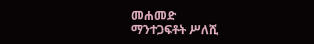መሐመድ
ማንተጋፍቶት ሥለሺ